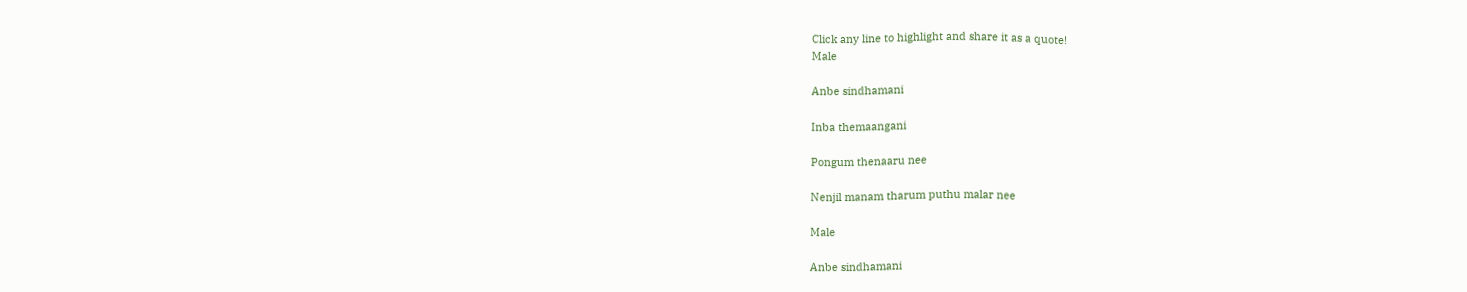Click any line to highlight and share it as a quote!
Male

Anbe sindhamani

Inba themaangani

Pongum thenaaru nee

Nenjil manam tharum puthu malar nee

Male

Anbe sindhamani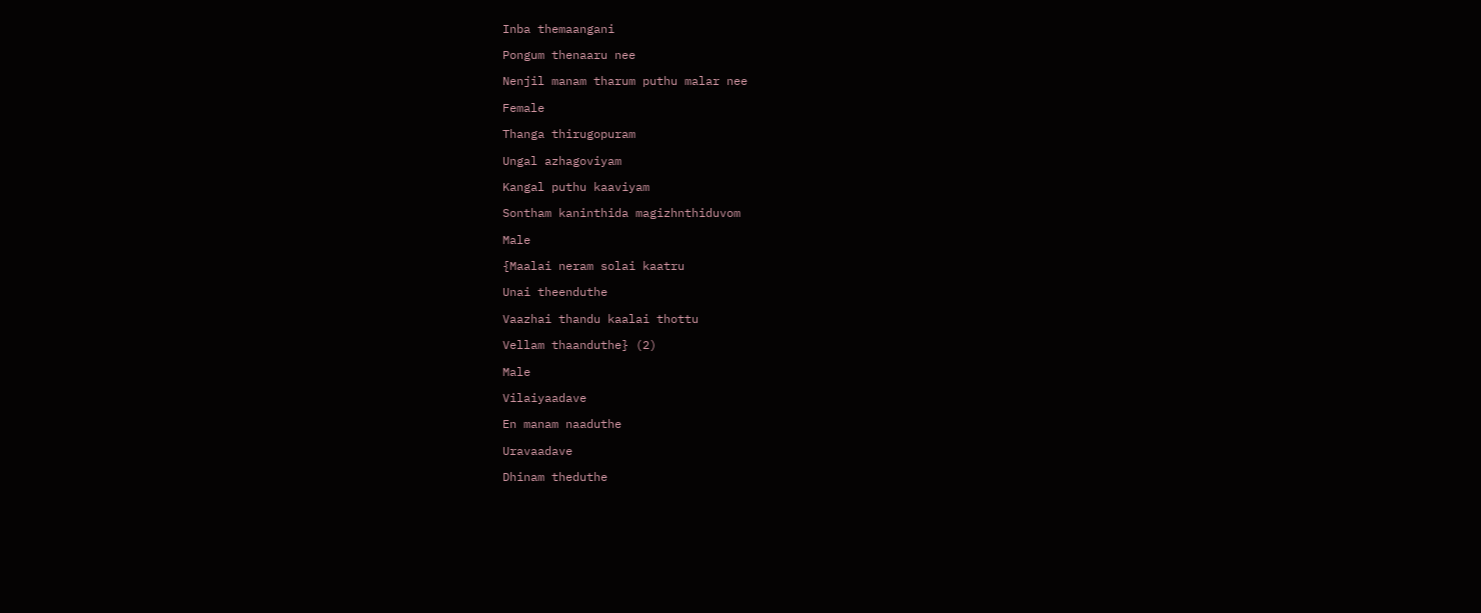Inba themaangani

Pongum thenaaru nee

Nenjil manam tharum puthu malar nee

Female

Thanga thirugopuram

Ungal azhagoviyam

Kangal puthu kaaviyam

Sontham kaninthida magizhnthiduvom

Male

{Maalai neram solai kaatru

Unai theenduthe

Vaazhai thandu kaalai thottu

Vellam thaanduthe} (2)

Male

Vilaiyaadave

En manam naaduthe

Uravaadave

Dhinam theduthe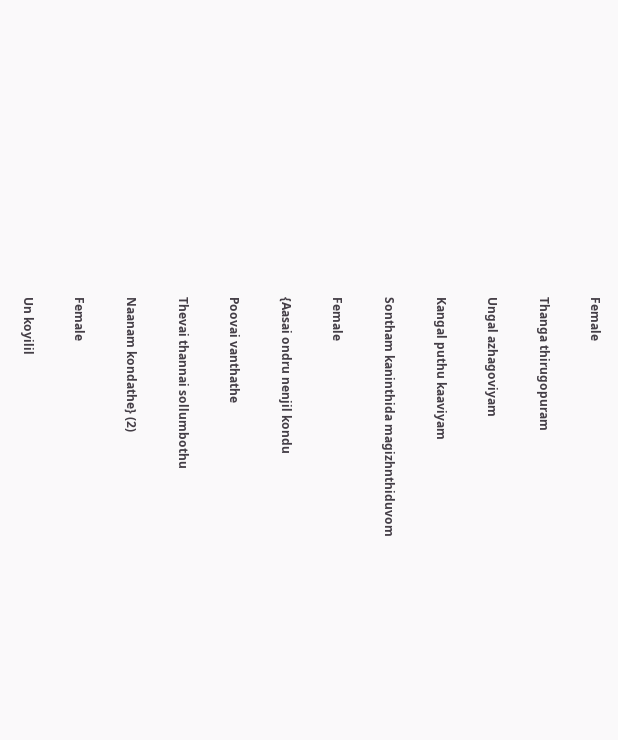Female

Thanga thirugopuram

Ungal azhagoviyam

Kangal puthu kaaviyam

Sontham kaninthida magizhnthiduvom

Female

{Aasai ondru nenjil kondu

Poovai vanthathe

Thevai thannai sollumbothu

Naanam kondathe} (2)

Female

Un koyilil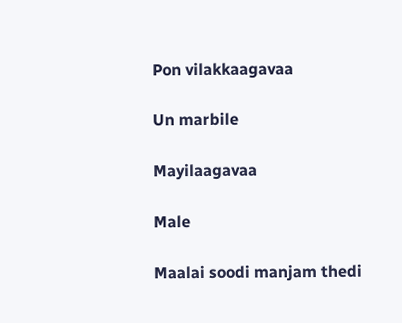Pon vilakkaagavaa

Un marbile

Mayilaagavaa

Male

Maalai soodi manjam thedi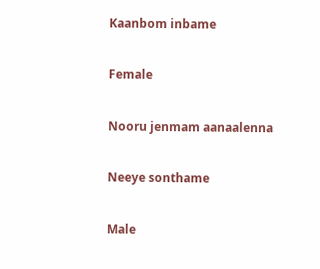Kaanbom inbame

Female

Nooru jenmam aanaalenna

Neeye sonthame

Male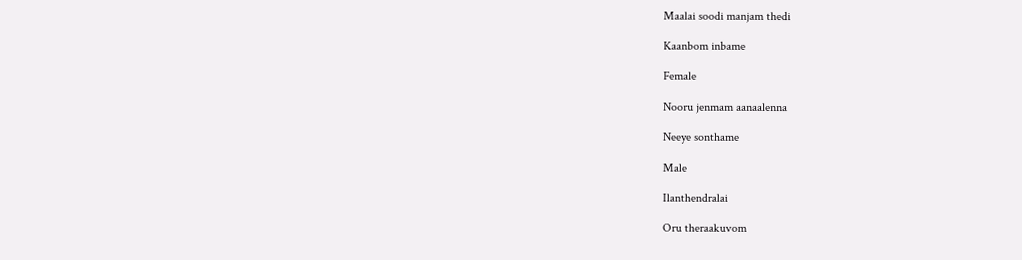Maalai soodi manjam thedi

Kaanbom inbame

Female

Nooru jenmam aanaalenna

Neeye sonthame

Male

Ilanthendralai

Oru theraakuvom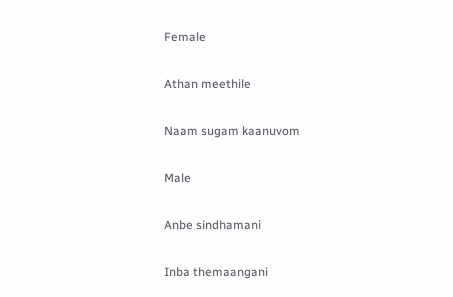Female

Athan meethile

Naam sugam kaanuvom

Male

Anbe sindhamani

Inba themaangani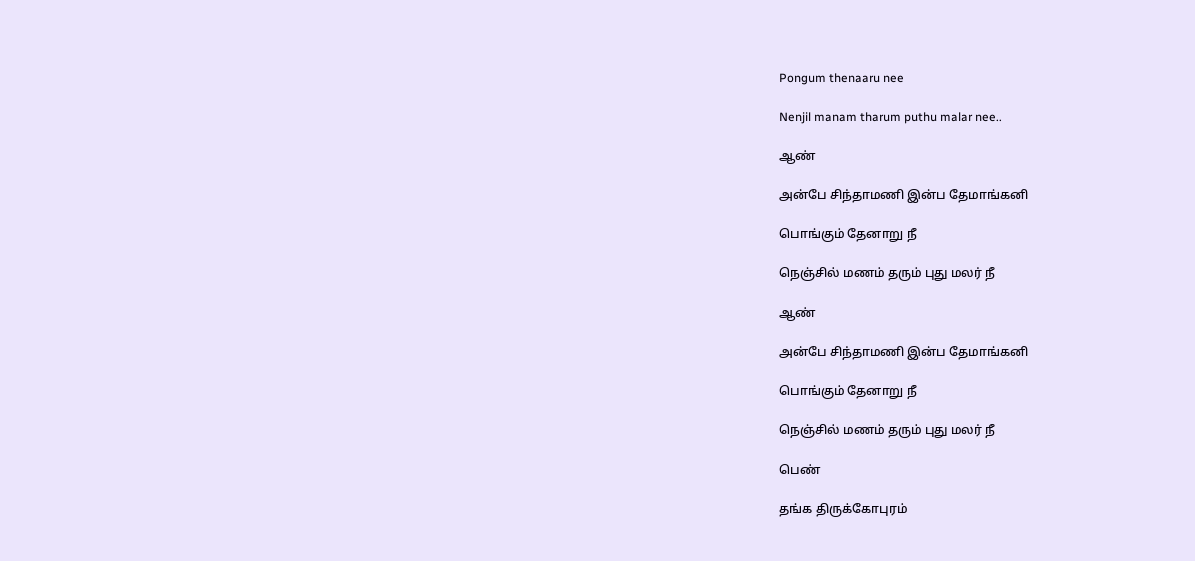Pongum thenaaru nee

Nenjil manam tharum puthu malar nee..

ஆண்

அன்பே சிந்தாமணி இன்ப தேமாங்கனி

பொங்கும் தேனாறு நீ

நெஞ்சில் மணம் தரும் புது மலர் நீ

ஆண்

அன்பே சிந்தாமணி இன்ப தேமாங்கனி

பொங்கும் தேனாறு நீ

நெஞ்சில் மணம் தரும் புது மலர் நீ

பெண்

தங்க திருக்கோபுரம்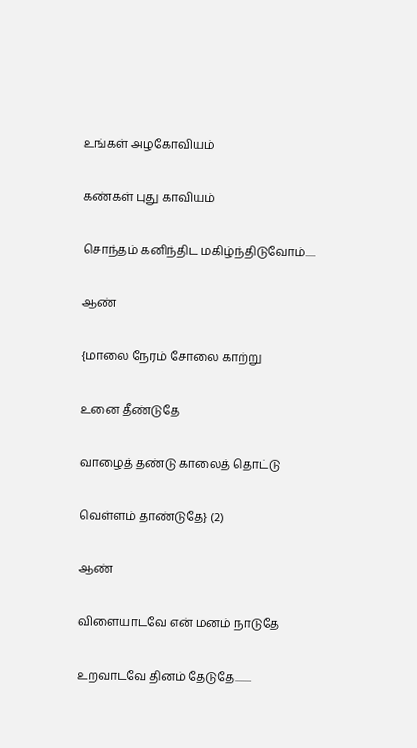உங்கள் அழகோவியம்

கண்கள் புது காவியம்

சொந்தம் கனிந்திட மகிழ்ந்திடுவோம்.....

ஆண்

{மாலை நேரம் சோலை காற்று

உனை தீண்டுதே

வாழைத் தண்டு காலைத் தொட்டு

வெள்ளம் தாண்டுதே} (2)

ஆண்

விளையாடவே என் மனம் நாடுதே

உறவாடவே தினம் தேடுதே........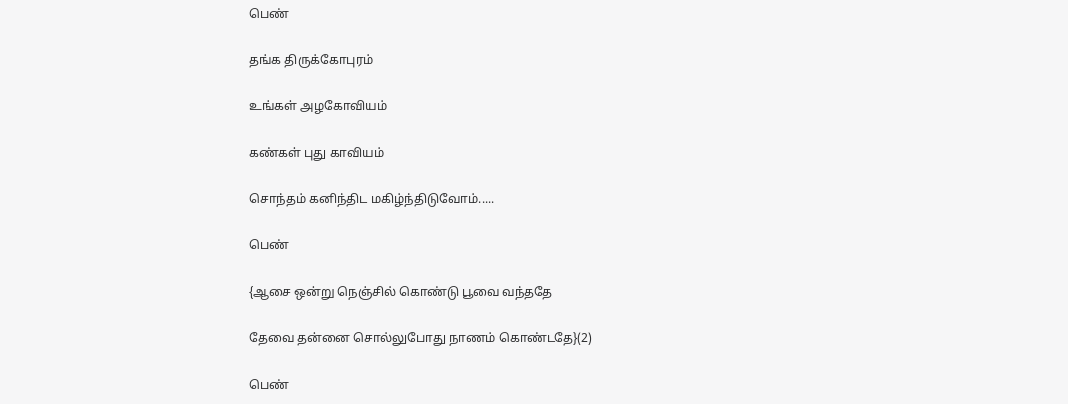பெண்

தங்க திருக்கோபுரம்

உங்கள் அழகோவியம்

கண்கள் புது காவியம்

சொந்தம் கனிந்திட மகிழ்ந்திடுவோம்.....

பெண்

{ஆசை ஒன்று நெஞ்சில் கொண்டு பூவை வந்ததே

தேவை தன்னை சொல்லுபோது நாணம் கொண்டதே}(2)

பெண்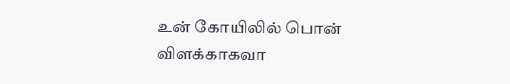உன் கோயிலில் பொன் விளக்காகவா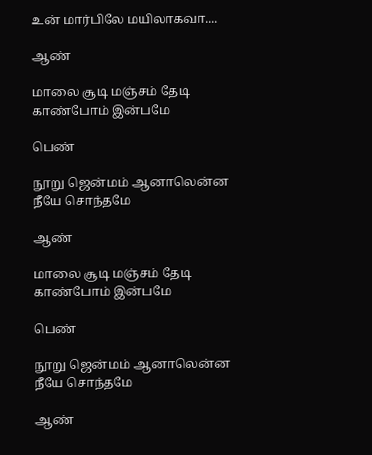உன் மார்பிலே மயிலாகவா....

ஆண்

மாலை சூடி மஞ்சம் தேடி காண்போம் இன்பமே

பெண்

நூறு ஜென்மம் ஆனாலென்ன நீயே சொந்தமே

ஆண்

மாலை சூடி மஞ்சம் தேடி காண்போம் இன்பமே

பெண்

நூறு ஜென்மம் ஆனாலென்ன நீயே சொந்தமே

ஆண்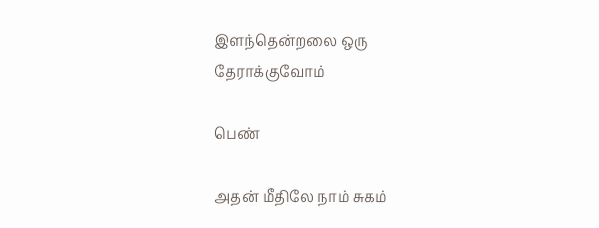இளந்தென்றலை ஒரு தேராக்குவோம்

பெண்

அதன் மீதிலே நாம் சுகம்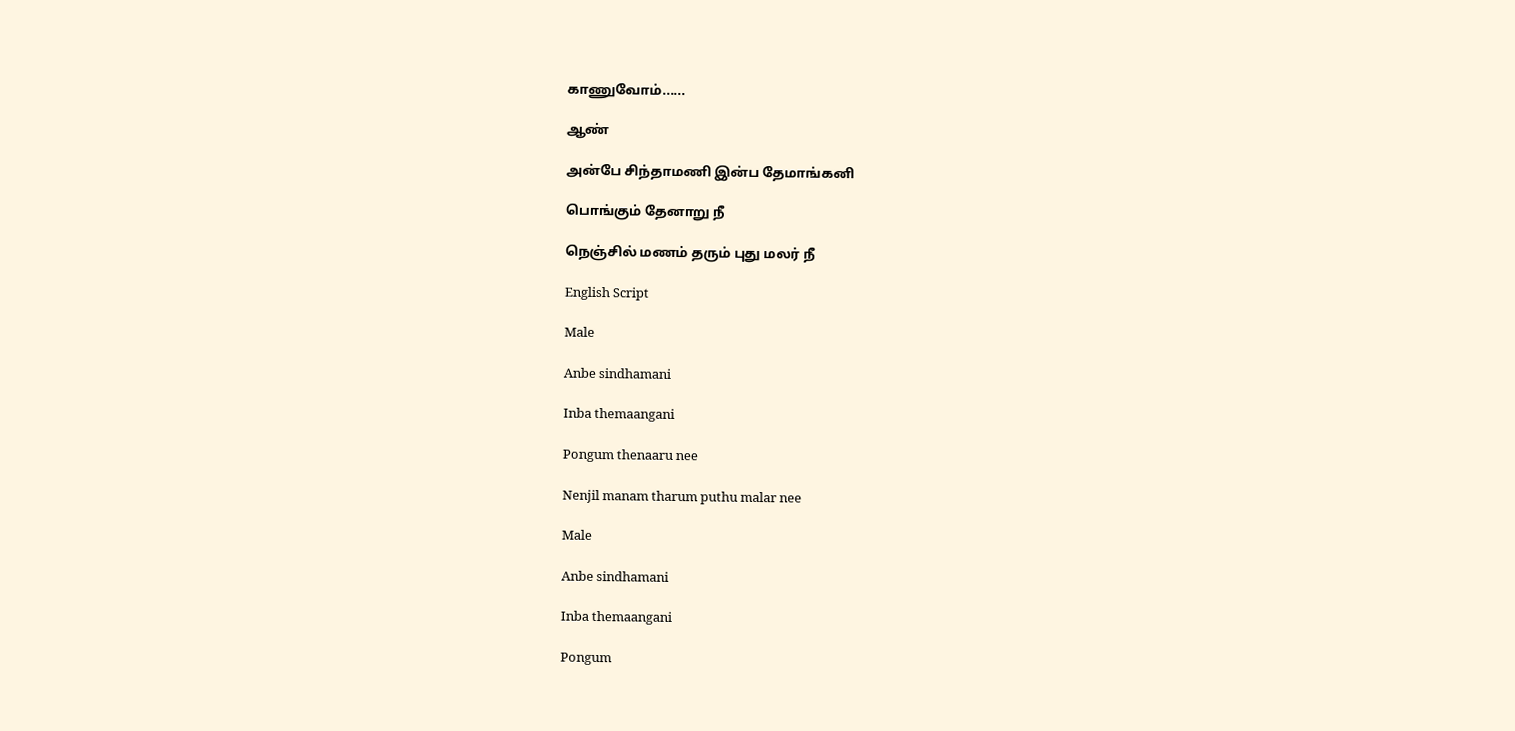காணுவோம்......

ஆண்

அன்பே சிந்தாமணி இன்ப தேமாங்கனி

பொங்கும் தேனாறு நீ

நெஞ்சில் மணம் தரும் புது மலர் நீ

English Script

Male

Anbe sindhamani

Inba themaangani

Pongum thenaaru nee

Nenjil manam tharum puthu malar nee

Male

Anbe sindhamani

Inba themaangani

Pongum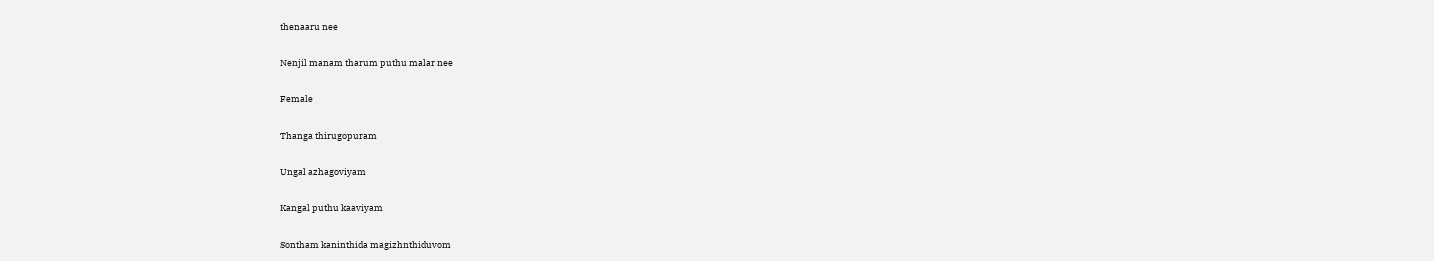thenaaru nee

Nenjil manam tharum puthu malar nee

Female

Thanga thirugopuram

Ungal azhagoviyam

Kangal puthu kaaviyam

Sontham kaninthida magizhnthiduvom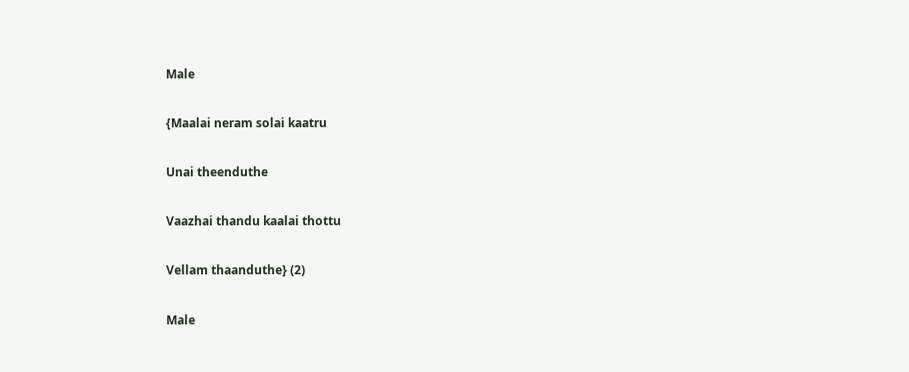Male

{Maalai neram solai kaatru

Unai theenduthe

Vaazhai thandu kaalai thottu

Vellam thaanduthe} (2)

Male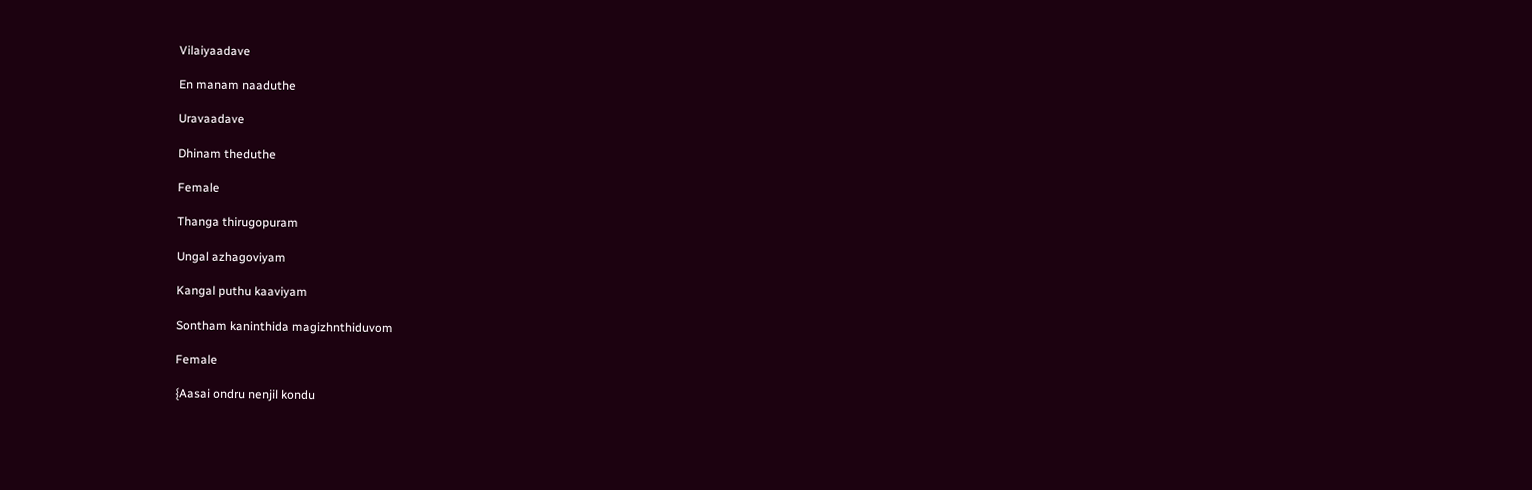Vilaiyaadave

En manam naaduthe

Uravaadave

Dhinam theduthe

Female

Thanga thirugopuram

Ungal azhagoviyam

Kangal puthu kaaviyam

Sontham kaninthida magizhnthiduvom

Female

{Aasai ondru nenjil kondu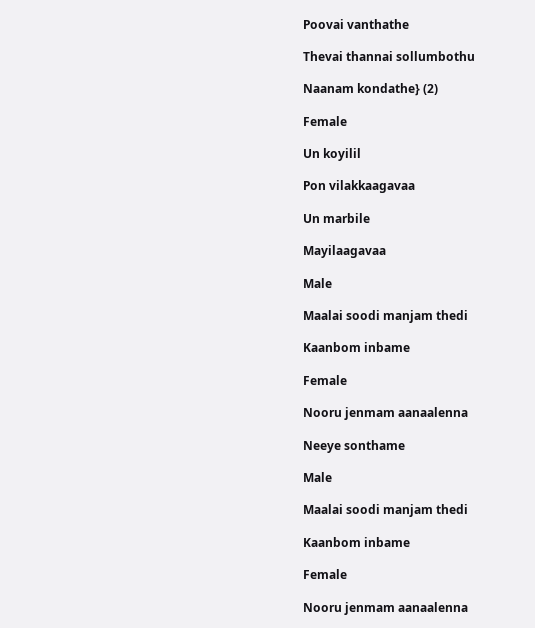Poovai vanthathe

Thevai thannai sollumbothu

Naanam kondathe} (2)

Female

Un koyilil

Pon vilakkaagavaa

Un marbile

Mayilaagavaa

Male

Maalai soodi manjam thedi

Kaanbom inbame

Female

Nooru jenmam aanaalenna

Neeye sonthame

Male

Maalai soodi manjam thedi

Kaanbom inbame

Female

Nooru jenmam aanaalenna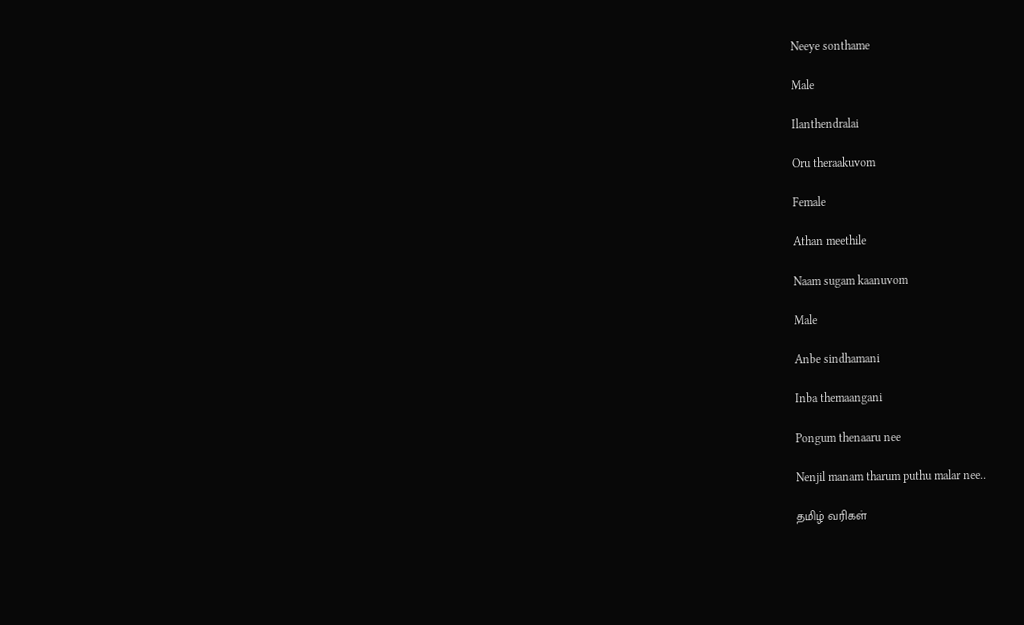Neeye sonthame

Male

Ilanthendralai

Oru theraakuvom

Female

Athan meethile

Naam sugam kaanuvom

Male

Anbe sindhamani

Inba themaangani

Pongum thenaaru nee

Nenjil manam tharum puthu malar nee..

தமிழ் வரிகள்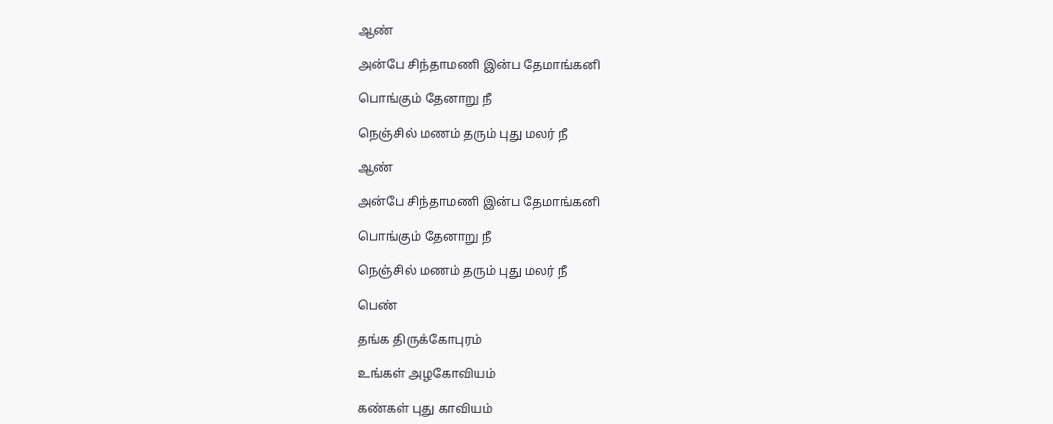ஆண்

அன்பே சிந்தாமணி இன்ப தேமாங்கனி

பொங்கும் தேனாறு நீ

நெஞ்சில் மணம் தரும் புது மலர் நீ

ஆண்

அன்பே சிந்தாமணி இன்ப தேமாங்கனி

பொங்கும் தேனாறு நீ

நெஞ்சில் மணம் தரும் புது மலர் நீ

பெண்

தங்க திருக்கோபுரம்

உங்கள் அழகோவியம்

கண்கள் புது காவியம்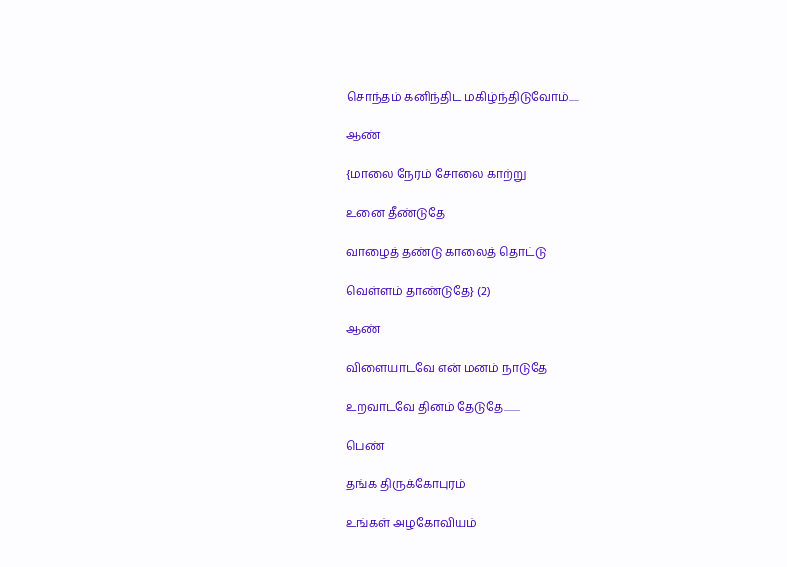சொந்தம் கனிந்திட மகிழ்ந்திடுவோம்.....

ஆண்

{மாலை நேரம் சோலை காற்று

உனை தீண்டுதே

வாழைத் தண்டு காலைத் தொட்டு

வெள்ளம் தாண்டுதே} (2)

ஆண்

விளையாடவே என் மனம் நாடுதே

உறவாடவே தினம் தேடுதே........

பெண்

தங்க திருக்கோபுரம்

உங்கள் அழகோவியம்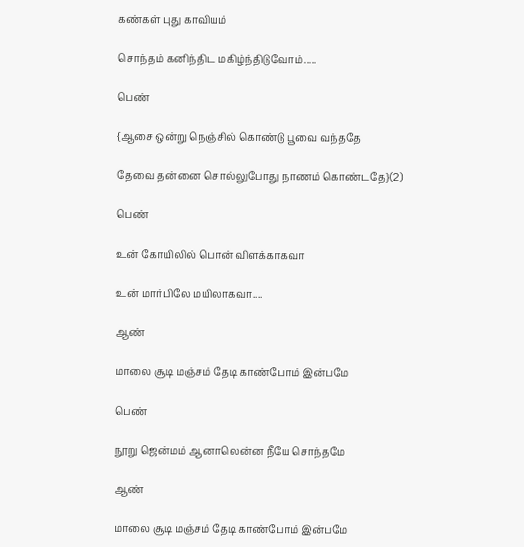கண்கள் புது காவியம்

சொந்தம் கனிந்திட மகிழ்ந்திடுவோம்.....

பெண்

{ஆசை ஒன்று நெஞ்சில் கொண்டு பூவை வந்ததே

தேவை தன்னை சொல்லுபோது நாணம் கொண்டதே}(2)

பெண்

உன் கோயிலில் பொன் விளக்காகவா

உன் மார்பிலே மயிலாகவா....

ஆண்

மாலை சூடி மஞ்சம் தேடி காண்போம் இன்பமே

பெண்

நூறு ஜென்மம் ஆனாலென்ன நீயே சொந்தமே

ஆண்

மாலை சூடி மஞ்சம் தேடி காண்போம் இன்பமே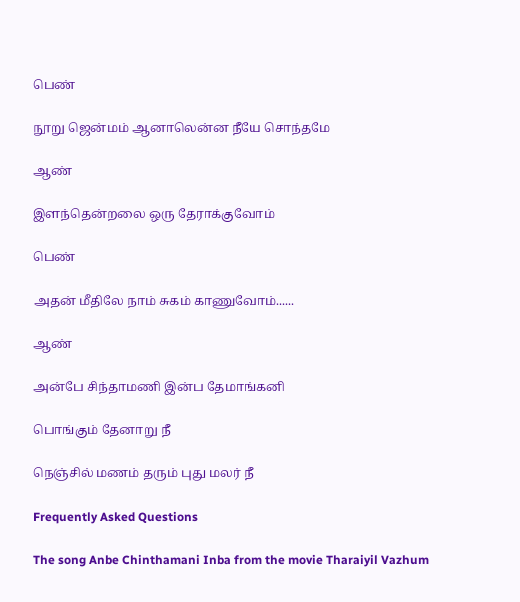பெண்

நூறு ஜென்மம் ஆனாலென்ன நீயே சொந்தமே

ஆண்

இளந்தென்றலை ஒரு தேராக்குவோம்

பெண்

அதன் மீதிலே நாம் சுகம் காணுவோம்......

ஆண்

அன்பே சிந்தாமணி இன்ப தேமாங்கனி

பொங்கும் தேனாறு நீ

நெஞ்சில் மணம் தரும் புது மலர் நீ

Frequently Asked Questions

The song Anbe Chinthamani Inba from the movie Tharaiyil Vazhum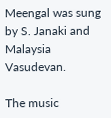Meengal was sung by S. Janaki and Malaysia Vasudevan.

The music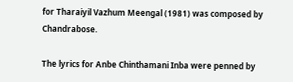for Tharaiyil Vazhum Meengal (1981) was composed by Chandrabose.

The lyrics for Anbe Chinthamani Inba were penned by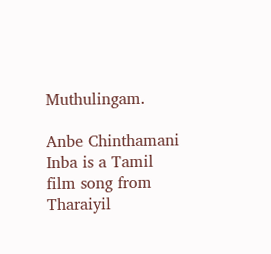Muthulingam.

Anbe Chinthamani Inba is a Tamil film song from Tharaiyil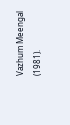Vazhum Meengal (1981).